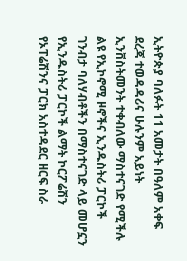ኢትዮጵያ ባለፉት 11 አመታት በዓለም አቀፍ ደረጃ ተወዳዳሪና ሁሉንም አይነት ኢንቨስትመንት ተቀብለው ማስተናገድ የሚችሉ ልዩ የኢኮኖሚ ዞኖችና ኢንዱስትሪ ፓርኮች ገንብታ ባለሃብቶችን በማስተናገድ ላይ መሆኗን የኢንዱስትሪ ፓርኮች ልማት ኮርፖሬሽን የኦፐሬሽንና ፓርክ አስተዳደር ዘርፍ ስራ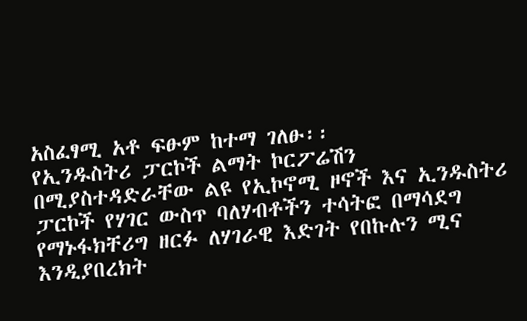አስፈፃሚ አቶ ፍፁም ከተማ ገለፁ፡፡
የኢንዱስትሪ ፓርኮች ልማት ኮርፖሬሽን በሚያስተዳድራቸው ልዩ የኢኮኖሚ ዞኖች እና ኢንዱስትሪ ፓርኮች የሃገር ውስጥ ባለሃብቶችን ተሳትፎ በማሳደግ የማኑፋክቸሪግ ዘርፉ ለሃገራዊ እድገት የበኩሉን ሚና እንዲያበረክት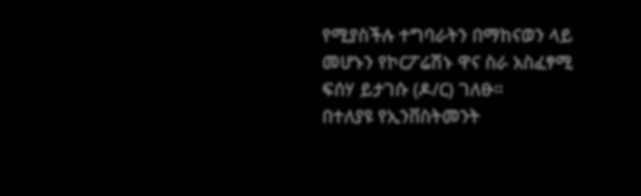የሚያስችሉ ተግባራትን በማከናወን ላይ መሆኑን የኮርፖሬሽኑ ዋና ስራ አስፈፃሚ ፍሰሃ ይታገሱ (ዶ/ር) ገለፁ።
በተለያዩ የኢንቨስትመንት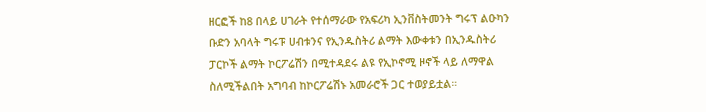ዘርፎች ከ8 በላይ ሀገራት የተሰማራው የአፍሪካ ኢንቨስትመንት ግሩፕ ልዑካን ቡድን አባላት ግሩፑ ሀብቱንና የኢንዱስትሪ ልማት እውቀቱን በኢንዱስትሪ ፓርኮች ልማት ኮርፖሬሽን በሚተዳደሩ ልዩ የኢኮኖሚ ዞኖች ላይ ለማዋል ስለሚችልበት አግባብ ከኮርፖሬሽኑ አመራሮች ጋር ተወያይቷል።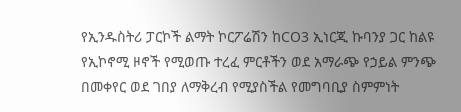የኢንዱስትሪ ፓርኮች ልማት ኮርፖሬሽን ከCO3 ኢነርጂ ኩባንያ ጋር ከልዩ የኢኮኖሚ ዞኖች የሚወጡ ተረፈ ምርቶችን ወደ አማራጭ የኃይል ምንጭ በመቀየር ወደ ገበያ ለማቅረብ የሚያስችል የመግባቢያ ስምምነት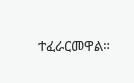ተፈራርመዋል።